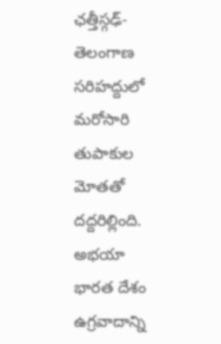ఛత్తీస్గఢ్-తెలంగాణ సరిహద్దులో మరోసారి తుపాకుల మోతతో దద్దరిల్లింది. అభయా
భారత దేశం ఉగ్రవాదాన్ని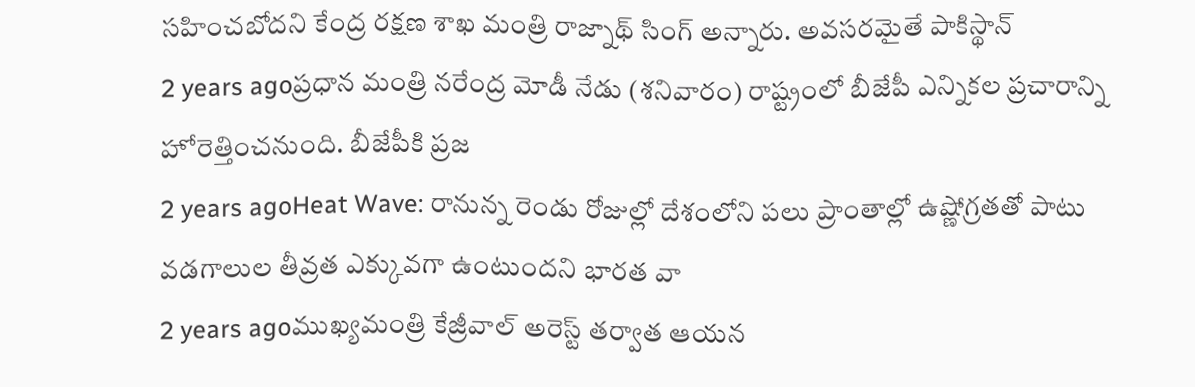సహించబోదని కేంద్ర రక్షణ శాఖ మంత్రి రాజ్నాథ్ సింగ్ అన్నారు. అవసరమైతే పాకిస్థాన్
2 years agoప్రధాన మంత్రి నరేంద్ర మోడీ నేడు (శనివారం) రాష్ట్రంలో బీజేపీ ఎన్నికల ప్రచారాన్ని హోరెత్తించనుంది. బీజేపీకి ప్రజ
2 years agoHeat Wave: రానున్న రెండు రోజుల్లో దేశంలోని పలు ప్రాంతాల్లో ఉష్ణోగ్రతతో పాటు వడగాలుల తీవ్రత ఎక్కువగా ఉంటుందని భారత వా
2 years agoముఖ్యమంత్రి కేజ్రీవాల్ అరెస్ట్ తర్వాత ఆయన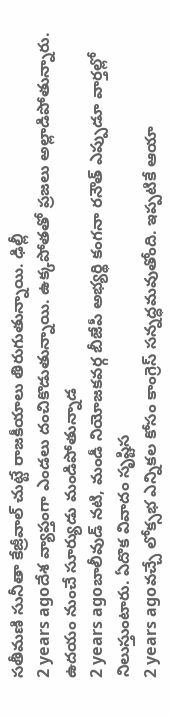సతీమణి సునీతా కేజ్రీవాల్ చుట్టే రాజకీయాలు తిరుగుతున్నాయి. ఢిల్లీ
2 years agoదేశ వ్యాప్తంగా ఎండలు దంచికొడుతున్నాయి. ఉక్కపోతతో ప్రజలు అల్లాడిపోతున్నారు. ఉదయం నుంచే సూర్యుడు మండిపోతున్నాడ
2 years agoబాలీవుడ్ నటి, మండీ నియోజకవర్గ బీజేపీ అభ్యర్థి కంగనా రనౌత్ ఎప్పుడూ వార్తల్లో నిలుస్తుంటారు. ఏదొక వివాదం సృష్టిస
2 years agoవచ్చే లోక్సభ ఎన్నికల కోసం కాంగ్రెస్ సన్నద్ధమవుతోంది. ఇప్పటికే ఆయా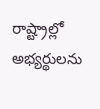రాష్ట్రాల్లో అభ్యర్థులను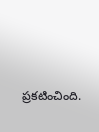ప్రకటించింది.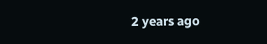2 years ago